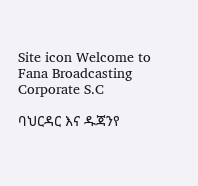Site icon Welcome to Fana Broadcasting Corporate S.C

ባህርዳር እና ዱጃንየ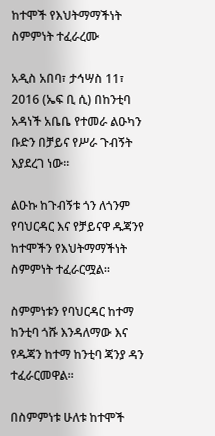ከተሞች የእህትማማችነት ስምምነት ተፈራረሙ

አዲስ አበባ፣ ታኅሣስ 11፣ 2016 (ኤፍ ቢ ሲ) በከንቲባ አዳነች አቤቤ የተመራ ልዑካን ቡድን በቻይና የሥራ ጉብኝት እያደረገ ነው፡፡

ልዑኩ ከጉብኝቱ ጎን ለጎንም የባህርዳር እና የቻይናዋ ዱጃንየ ከተሞችን የእህትማማችነት ስምምነት ተፈራርሟል፡፡

ስምምነቱን የባህርዳር ከተማ ከንቲባ ጎሹ እንዳለማው እና የዱጃን ከተማ ከንቲባ ጃንያ ዳን ተፈራርመዋል፡፡

በስምምነቱ ሁለቱ ከተሞች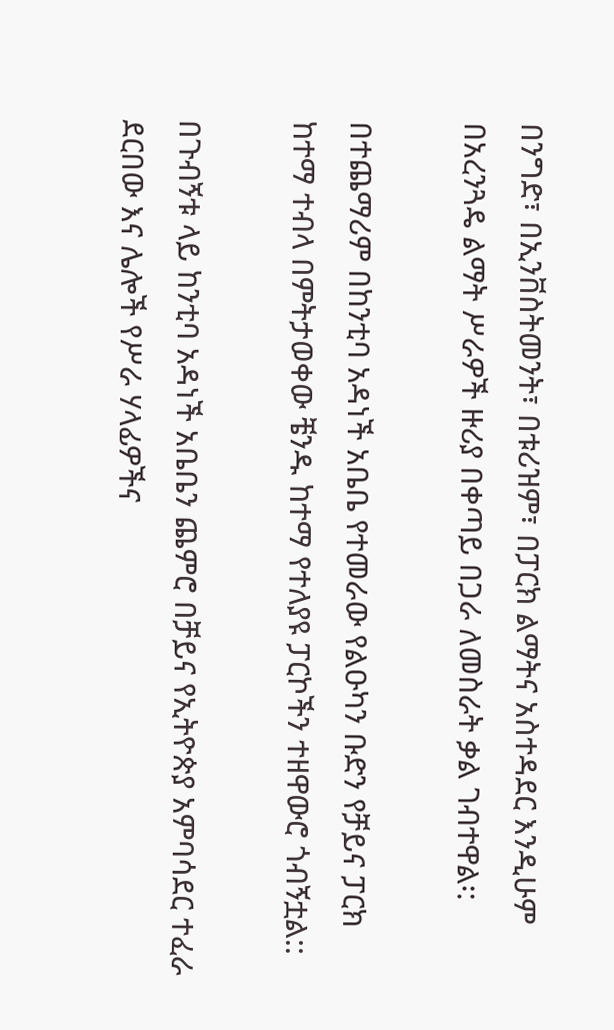በንግድ፣ በኢንቨስትመንት፣ በቱሪዝም፣ በፓርክ ልማትና አስተዳደር እንዲሁም በአረንጓዴ ልማት ሥራዎች ዙሪያ በቀጣይ በጋራ ለመስራት ቃል ገብተዋል፡:

በተጨማሪም በከንቲባ አዳነች አቤቤ የተመራው የልዑካን ቡድን የቻይና ፓርክ ከተማ ተብላ በምትታወቀው ቼንዱ ከተማ የተለያዩ ፓርኮችን ተዘዋውሮ ጎብኝቷል::

በጉብኝቱ ላይ ከንቲባ አዳነች አቤቤን ጨምሮ በቻይና የኢትዮጵያ አምባሳደር ተፈራ ደርበው እና ሌሎች የሥራ ሃላፊዎችና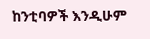ከንቲባዎች እንዲሁም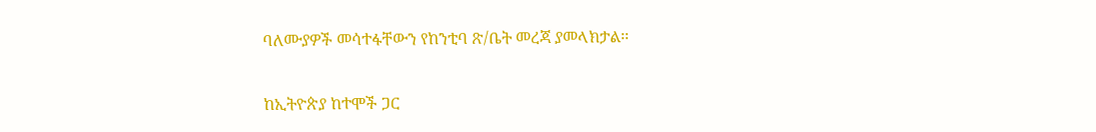ባለሙያዎች መሳተፋቸውን የከንቲባ ጽ/ቤት መረጃ ያመላክታል፡፡

ከኢትዮጵያ ከተሞች ጋር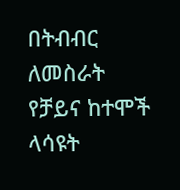በትብብር ለመስራት የቻይና ከተሞች ላሳዩት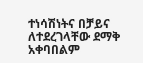ተነሳሽነትና በቻይና ለተደረገላቸው ደማቅ አቀባበልም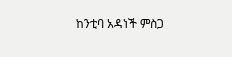ከንቲባ አዳነች ምስጋ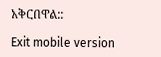አቅርበዋል::

Exit mobile version